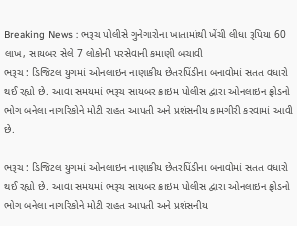Breaking News : ભરૂચ પોલીસે ગુનેગારોના ખાતામાંથી ખેંચી લીધા રૂપિયા 60 લાખ, સાયબર સેલે 7 લોકોની પરસેવાની કમાણી બચાવી
ભરૂચ : ડિજિટલ યુગમાં ઓનલાઇન નાણાકીય છેતરપિંડીના બનાવોમાં સતત વધારો થઈ રહ્યો છે. આવા સમયમાં ભરૂચ સાયબર ક્રાઇમ પોલીસ દ્વારા ઓનલાઇન ફ્રોડનો ભોગ બનેલા નાગરિકોને મોટી રાહત આપતી અને પ્રશંસનીય કામગીરી કરવામાં આવી છે.

ભરૂચ : ડિજિટલ યુગમાં ઓનલાઇન નાણાકીય છેતરપિંડીના બનાવોમાં સતત વધારો થઈ રહ્યો છે. આવા સમયમાં ભરૂચ સાયબર ક્રાઇમ પોલીસ દ્વારા ઓનલાઇન ફ્રોડનો ભોગ બનેલા નાગરિકોને મોટી રાહત આપતી અને પ્રશંસનીય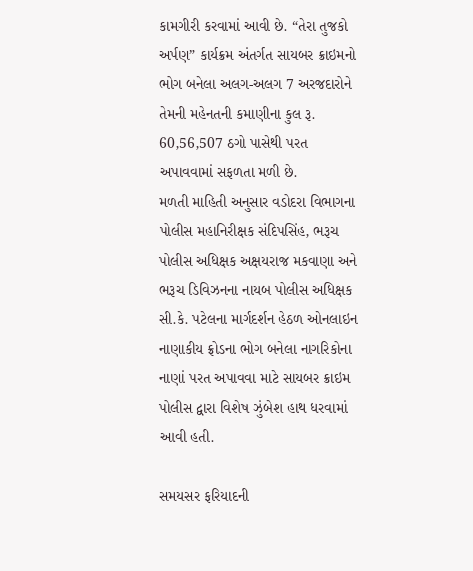કામગીરી કરવામાં આવી છે. “તેરા તુજકો અર્પણ” કાર્યક્રમ અંતર્ગત સાયબર ક્રાઇમનો ભોગ બનેલા અલગ-અલગ 7 અરજદારોને તેમની મહેનતની કમાણીના કુલ રૂ. 60,56,507 ઠગો પાસેથી પરત અપાવવામાં સફળતા મળી છે.
મળતી માહિતી અનુસાર વડોદરા વિભાગના પોલીસ મહાનિરીક્ષક સંદિપસિંહ, ભરૂચ પોલીસ અધિક્ષક અક્ષયરાજ મકવાણા અને ભરૂચ ડિવિઝનના નાયબ પોલીસ અધિક્ષક સી.કે. પટેલના માર્ગદર્શન હેઠળ ઓનલાઇન નાણાકીય ફ્રોડના ભોગ બનેલા નાગરિકોના નાણાં પરત અપાવવા માટે સાયબર ક્રાઇમ પોલીસ દ્વારા વિશેષ ઝુંબેશ હાથ ધરવામાં આવી હતી.

સમયસર ફરિયાદની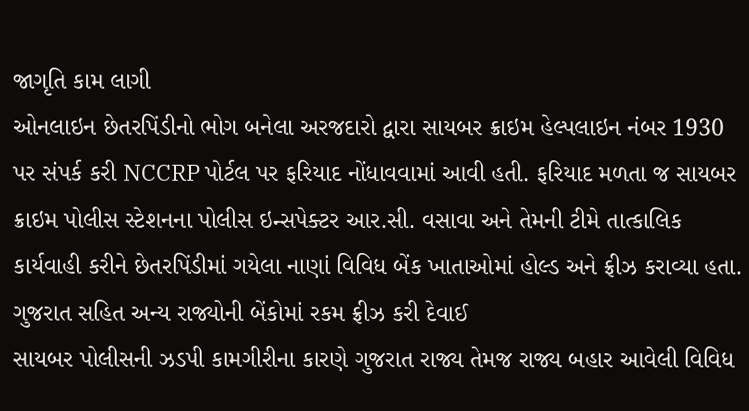જાગૃતિ કામ લાગી
ઓનલાઇન છેતરપિંડીનો ભોગ બનેલા અરજદારો દ્વારા સાયબર ક્રાઇમ હેલ્પલાઇન નંબર 1930 પર સંપર્ક કરી NCCRP પોર્ટલ પર ફરિયાદ નોંધાવવામાં આવી હતી. ફરિયાદ મળતા જ સાયબર ક્રાઇમ પોલીસ સ્ટેશનના પોલીસ ઇન્સપેક્ટર આર.સી. વસાવા અને તેમની ટીમે તાત્કાલિક કાર્યવાહી કરીને છેતરપિંડીમાં ગયેલા નાણાં વિવિધ બેંક ખાતાઓમાં હોલ્ડ અને ફ્રીઝ કરાવ્યા હતા.
ગુજરાત સહિત અન્ય રાજ્યોની બેંકોમાં રકમ ફ્રીઝ કરી દેવાઈ
સાયબર પોલીસની ઝડપી કામગીરીના કારણે ગુજરાત રાજ્ય તેમજ રાજ્ય બહાર આવેલી વિવિધ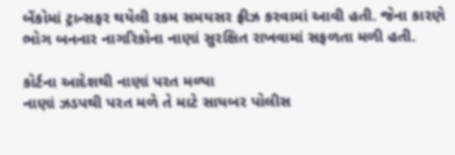બેંકોમાં ટ્રાન્સફર થયેલી રકમ સમયસર ફ્રીઝ કરવામાં આવી હતી. જેના કારણે ભોગ બનનાર નાગરિકોના નાણાં સુરક્ષિત રાખવામાં સફળતા મળી હતી.

કોર્ટના આદેશથી નાણાં પરત મળ્યા
નાણાં ઝડપથી પરત મળે તે માટે સાયબર પોલીસ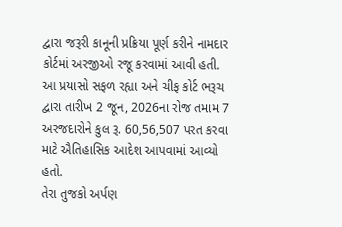દ્વારા જરૂરી કાનૂની પ્રક્રિયા પૂર્ણ કરીને નામદાર કોર્ટમાં અરજીઓ રજૂ કરવામાં આવી હતી. આ પ્રયાસો સફળ રહ્યા અને ચીફ કોર્ટ ભરૂચ દ્વારા તારીખ 2 જૂન, 2026ના રોજ તમામ 7 અરજદારોને કુલ રૂ. 60,56,507 પરત કરવા માટે ઐતિહાસિક આદેશ આપવામાં આવ્યો હતો.
તેરા તુજકો અર્પણ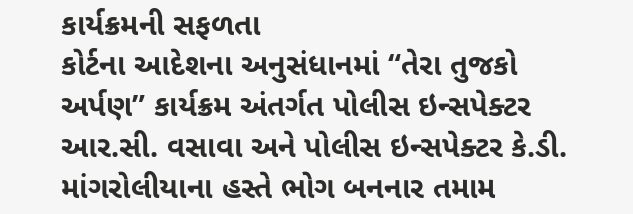કાર્યક્રમની સફળતા
કોર્ટના આદેશના અનુસંધાનમાં “તેરા તુજકો અર્પણ” કાર્યક્રમ અંતર્ગત પોલીસ ઇન્સપેક્ટર આર.સી. વસાવા અને પોલીસ ઇન્સપેક્ટર કે.ડી. માંગરોલીયાના હસ્તે ભોગ બનનાર તમામ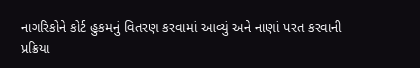નાગરિકોને કોર્ટ હુકમનું વિતરણ કરવામાં આવ્યું અને નાણાં પરત કરવાની પ્રક્રિયા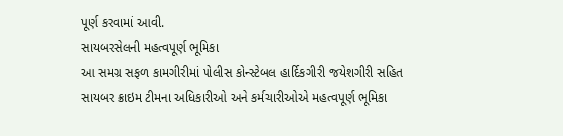પૂર્ણ કરવામાં આવી.
સાયબરસેલની મહત્વપૂર્ણ ભૂમિકા
આ સમગ્ર સફળ કામગીરીમાં પોલીસ કોન્સ્ટેબલ હાર્દિકગીરી જયેશગીરી સહિત સાયબર ક્રાઇમ ટીમના અધિકારીઓ અને કર્મચારીઓએ મહત્વપૂર્ણ ભૂમિકા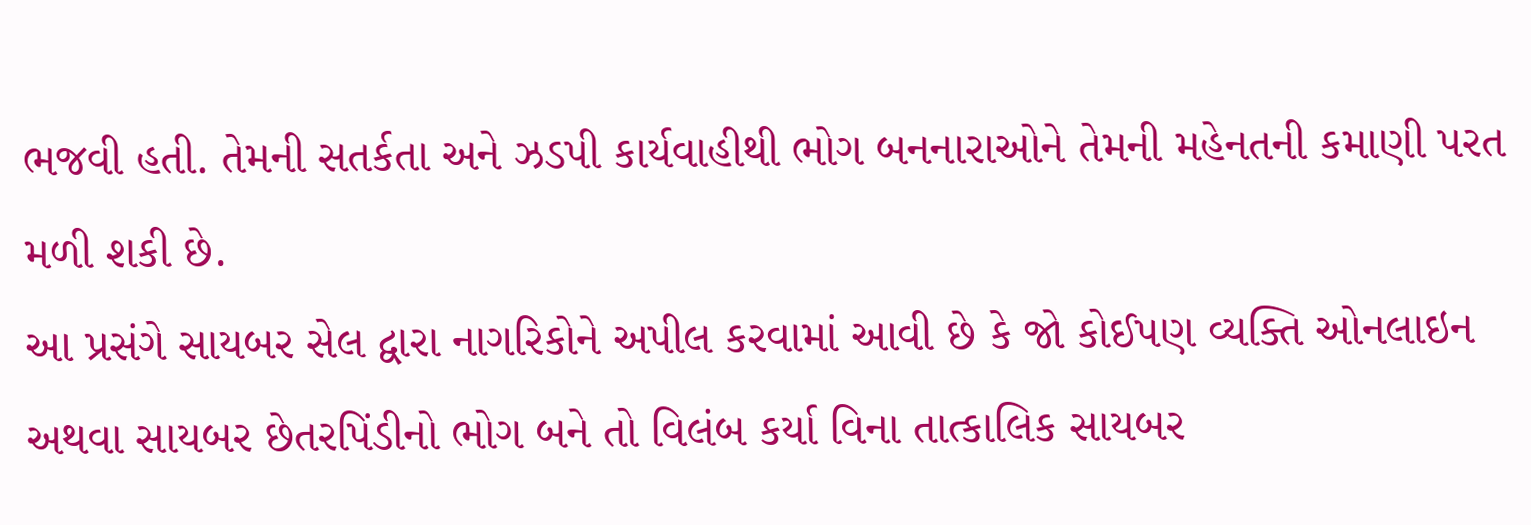ભજવી હતી. તેમની સતર્કતા અને ઝડપી કાર્યવાહીથી ભોગ બનનારાઓને તેમની મહેનતની કમાણી પરત મળી શકી છે.
આ પ્રસંગે સાયબર સેલ દ્વારા નાગરિકોને અપીલ કરવામાં આવી છે કે જો કોઈપણ વ્યક્તિ ઓનલાઇન અથવા સાયબર છેતરપિંડીનો ભોગ બને તો વિલંબ કર્યા વિના તાત્કાલિક સાયબર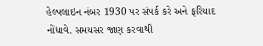હેલ્પલાઇન નંબર 1930 પર સંપર્ક કરે અને ફરિયાદ નોંધાવે. સમયસર જાણ કરવાથી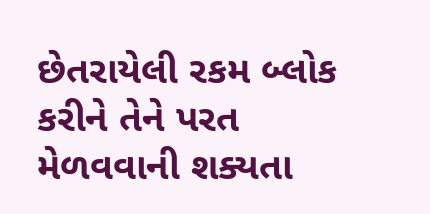છેતરાયેલી રકમ બ્લોક કરીને તેને પરત મેળવવાની શક્યતા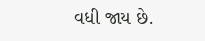વધી જાય છે.